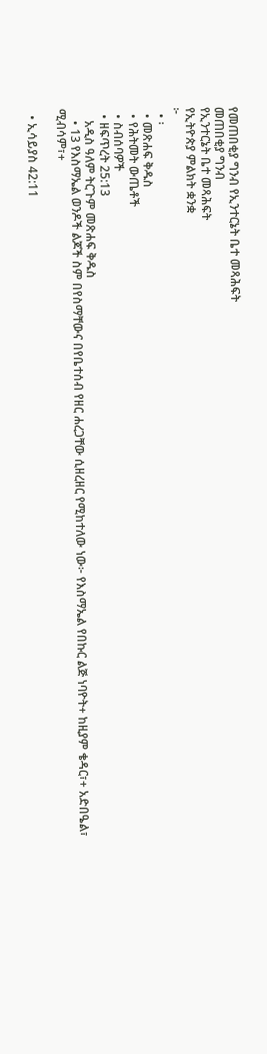የመጠበቂያ ግንብ የኢንተርኔት ቤተ መጻሕፍት
መጠበቂያ ግንብ
የኢንተርኔት ቤተ መጻሕፍት
የኢትዮጵያ ምልክት ቋንቋ
፦
  • ፡
  • መጽሐፍ ቅዱስ
  • የሕትመት ውጤቶች
  • ስብሰባዎች
  • ዘፍጥረት 25:13
    አዲስ ዓለም ትርጉም መጽሐፍ ቅዱስ
    • 13 የእስማኤል ወንዶች ልጆች ስም በየስማቸውና በየቤተሰብ የዘር ሐረጋቸው ሲዘረዘር የሚከተለው ነው፦ የእስማኤል የበኩር ልጅ ነባዮት+ ከዚያም ቄዳር፣+ አድበዔል፣ ሚብሳም፣+

  • ኢሳይያስ 42:11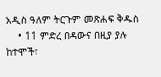አዲስ ዓለም ትርጉም መጽሐፍ ቅዱስ
    • 11 ምድረ በዳውና በዚያ ያሉ ከተሞች፣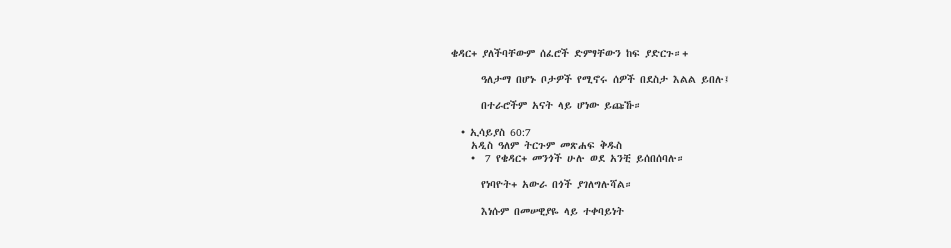ቄዳር+ ያለችባቸውም ሰፈሮች ድምፃቸውን ከፍ ያድርጉ።+

      ዓለታማ በሆኑ ቦታዎች የሚኖሩ ሰዎች በደስታ እልል ይበሉ፤

      በተራሮችም አናት ላይ ሆነው ይጩኹ።

  • ኢሳይያስ 60:7
    አዲስ ዓለም ትርጉም መጽሐፍ ቅዱስ
    •  7 የቄዳር+ መንጎች ሁሉ ወደ አንቺ ይሰበሰባሉ።

      የነባዮት+ አውራ በጎች ያገለግሉሻል።

      እነሱም በመሠዊያዬ ላይ ተቀባይነት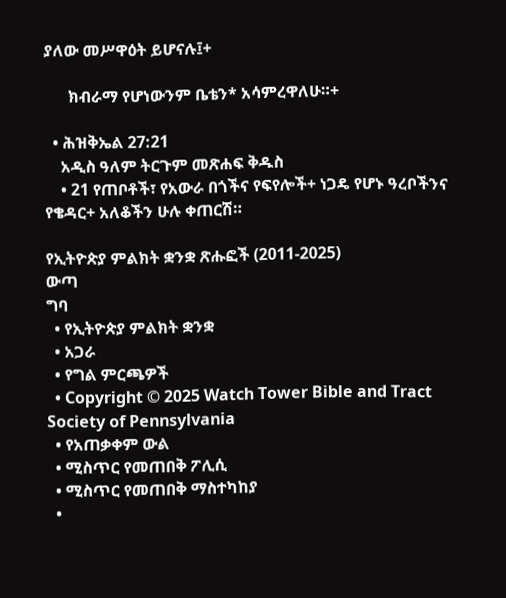ያለው መሥዋዕት ይሆናሉ፤+

      ክብራማ የሆነውንም ቤቴን* አሳምረዋለሁ።+

  • ሕዝቅኤል 27:21
    አዲስ ዓለም ትርጉም መጽሐፍ ቅዱስ
    • 21 የጠቦቶች፣ የአውራ በጎችና የፍየሎች+ ነጋዴ የሆኑ ዓረቦችንና የቄዳር+ አለቆችን ሁሉ ቀጠርሽ።

የኢትዮጵያ ምልክት ቋንቋ ጽሑፎች (2011-2025)
ውጣ
ግባ
  • የኢትዮጵያ ምልክት ቋንቋ
  • አጋራ
  • የግል ምርጫዎች
  • Copyright © 2025 Watch Tower Bible and Tract Society of Pennsylvania
  • የአጠቃቀም ውል
  • ሚስጥር የመጠበቅ ፖሊሲ
  • ሚስጥር የመጠበቅ ማስተካከያ
  •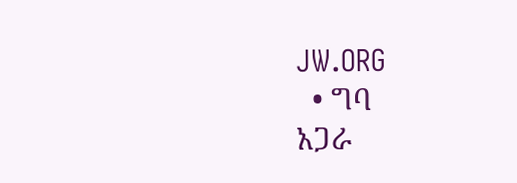JW.ORG
  • ግባ
አጋራ